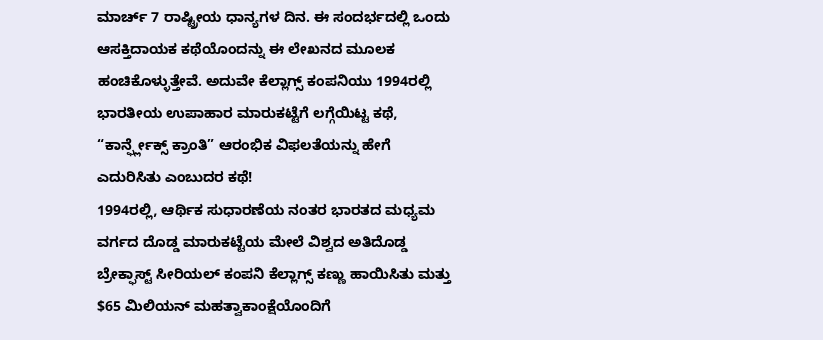ಮಾರ್ಚ್ 7 ರಾಷ್ಟ್ರೀಯ ಧಾನ್ಯಗಳ ದಿನ. ಈ ಸಂದರ್ಭದಲ್ಲಿ ಒಂದು ಆಸಕ್ತಿದಾಯಕ ಕಥೆಯೊಂದನ್ನು ಈ ಲೇಖನದ ಮೂಲಕ ಹಂಚಿಕೊಳ್ಳುತ್ತೇವೆ. ಅದುವೇ ಕೆಲ್ಲಾಗ್ಸ್ ಕಂಪನಿಯು 1994ರಲ್ಲಿ ಭಾರತೀಯ ಉಪಾಹಾರ ಮಾರುಕಟ್ಟೆಗೆ ಲಗ್ಗೆಯಿಟ್ಟ ಕಥೆ, “ಕಾರ್ನ್ಫ್ಲೇಕ್ಸ್ ಕ್ರಾಂತಿ” ಆರಂಭಿಕ ವಿಫಲತೆಯನ್ನು ಹೇಗೆ ಎದುರಿಸಿತು ಎಂಬುದರ ಕಥೆ!
1994ರಲ್ಲಿ, ಆರ್ಥಿಕ ಸುಧಾರಣೆಯ ನಂತರ ಭಾರತದ ಮಧ್ಯಮ ವರ್ಗದ ದೊಡ್ಡ ಮಾರುಕಟ್ಟೆಯ ಮೇಲೆ ವಿಶ್ವದ ಅತಿದೊಡ್ಡ ಬ್ರೇಕ್ಫಾಸ್ಟ್ ಸೀರಿಯಲ್ ಕಂಪನಿ ಕೆಲ್ಲಾಗ್ಸ್ ಕಣ್ಣು ಹಾಯಿಸಿತು ಮತ್ತು $65 ಮಿಲಿಯನ್ ಮಹತ್ವಾಕಾಂಕ್ಷೆಯೊಂದಿಗೆ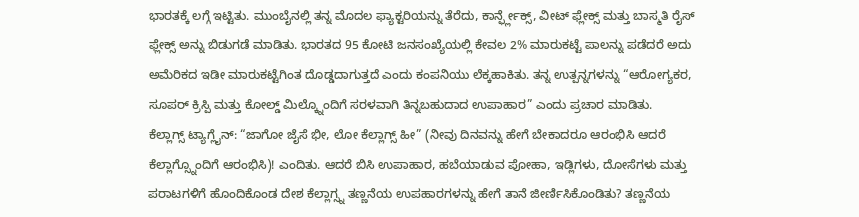ಭಾರತಕ್ಕೆ ಲಗ್ಗೆ ಇಟ್ಟಿತು. ಮುಂಬೈನಲ್ಲಿ ತನ್ನ ಮೊದಲ ಫ್ಯಾಕ್ಟರಿಯನ್ನು ತೆರೆದು, ಕಾರ್ನ್ಫ್ಲೇಕ್ಸ್, ವೀಟ್ ಫ್ಲೇಕ್ಸ್ ಮತ್ತು ಬಾಸ್ಮತಿ ರೈಸ್ ಫ್ಲೇಕ್ಸ್ ಅನ್ನು ಬಿಡುಗಡೆ ಮಾಡಿತು. ಭಾರತದ 95 ಕೋಟಿ ಜನಸಂಖ್ಯೆಯಲ್ಲಿ ಕೇವಲ 2% ಮಾರುಕಟ್ಟೆ ಪಾಲನ್ನು ಪಡೆದರೆ ಅದು ಅಮೆರಿಕದ ಇಡೀ ಮಾರುಕಟ್ಟೆಗಿಂತ ದೊಡ್ಡದಾಗುತ್ತದೆ ಎಂದು ಕಂಪನಿಯು ಲೆಕ್ಕಹಾಕಿತು. ತನ್ನ ಉತ್ಪನ್ನಗಳನ್ನು “ಆರೋಗ್ಯಕರ, ಸೂಪರ್ ಕ್ರಿಸ್ಪಿ ಮತ್ತು ಕೋಲ್ಡ್ ಮಿಲ್ಕ್ನೊಂದಿಗೆ ಸರಳವಾಗಿ ತಿನ್ನಬಹುದಾದ ಉಪಾಹಾರ” ಎಂದು ಪ್ರಚಾರ ಮಾಡಿತು.
ಕೆಲ್ಲಾಗ್ಸ್ ಟ್ಯಾಗ್ಲೈನ್: “ಜಾಗೋ ಜೈಸೆ ಭೀ, ಲೋ ಕೆಲ್ಲಾಗ್ಸ್ ಹೀ” (ನೀವು ದಿನವನ್ನು ಹೇಗೆ ಬೇಕಾದರೂ ಆರಂಭಿಸಿ ಆದರೆ ಕೆಲ್ಲಾಗ್ಸ್ನೊಂದಿಗೆ ಆರಂಭಿಸಿ)! ಎಂದಿತು. ಆದರೆ ಬಿಸಿ ಉಪಾಹಾರ, ಹಬೆಯಾಡುವ ಪೋಹಾ, ಇಡ್ಲಿಗಳು, ದೋಸೆಗಳು ಮತ್ತು ಪರಾಟಗಳಿಗೆ ಹೊಂದಿಕೊಂಡ ದೇಶ ಕೆಲ್ಲಾಗ್ಸ್ನ ತಣ್ಣನೆಯ ಉಪಹಾರಗಳನ್ನು ಹೇಗೆ ತಾನೆ ಜೀರ್ಣಿಸಿಕೊಂಡಿತು? ತಣ್ಣನೆಯ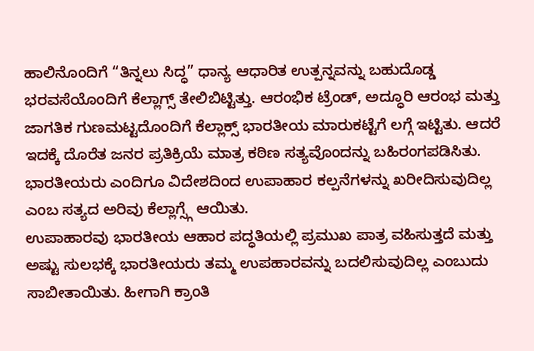ಹಾಲಿನೊಂದಿಗೆ “ತಿನ್ನಲು ಸಿದ್ಧ” ಧಾನ್ಯ ಆಧಾರಿತ ಉತ್ಪನ್ನವನ್ನು ಬಹುದೊಡ್ಡ ಭರವಸೆಯೊಂದಿಗೆ ಕೆಲ್ಲಾಗ್ಸ್ ತೇಲಿಬಿಟ್ಟಿತ್ತು. ಆರಂಭಿಕ ಟ್ರೆಂಡ್, ಅದ್ಧೂರಿ ಆರಂಭ ಮತ್ತು ಜಾಗತಿಕ ಗುಣಮಟ್ಟದೊಂದಿಗೆ ಕೆಲ್ಲಾಕ್ಸ್ ಭಾರತೀಯ ಮಾರುಕಟ್ಟೆಗೆ ಲಗ್ಗೆ ಇಟ್ಟಿತು. ಆದರೆ ಇದಕ್ಕೆ ದೊರೆತ ಜನರ ಪ್ರತಿಕ್ರಿಯೆ ಮಾತ್ರ ಕಠಿಣ ಸತ್ಯವೊಂದನ್ನು ಬಹಿರಂಗಪಡಿಸಿತು. ಭಾರತೀಯರು ಎಂದಿಗೂ ವಿದೇಶದಿಂದ ಉಪಾಹಾರ ಕಲ್ಪನೆಗಳನ್ನು ಖರೀದಿಸುವುದಿಲ್ಲ ಎಂಬ ಸತ್ಯದ ಅರಿವು ಕೆಲ್ಲಾಗ್ಸ್ಗೆ ಆಯಿತು.
ಉಪಾಹಾರವು ಭಾರತೀಯ ಆಹಾರ ಪದ್ಧತಿಯಲ್ಲಿ ಪ್ರಮುಖ ಪಾತ್ರ ವಹಿಸುತ್ತದೆ ಮತ್ತು ಅಷ್ಟು ಸುಲಭಕ್ಕೆ ಭಾರತೀಯರು ತಮ್ಮ ಉಪಹಾರವನ್ನು ಬದಲಿಸುವುದಿಲ್ಲ ಎಂಬುದು ಸಾಬೀತಾಯಿತು. ಹೀಗಾಗಿ ಕ್ರಾಂತಿ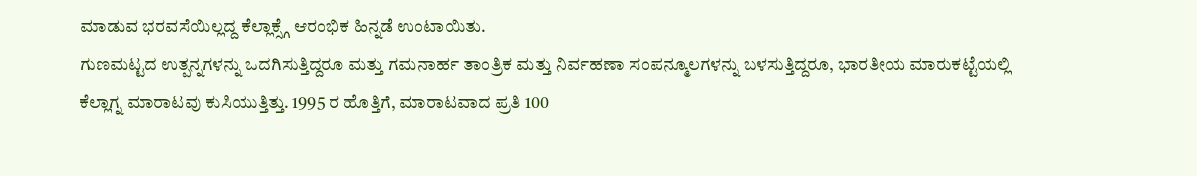ಮಾಡುವ ಭರವಸೆಯಿಲ್ಲದ್ದ ಕೆಲ್ಲಾಕ್ಸ್ಗೆ ಆರಂಭಿಕ ಹಿನ್ನಡೆ ಉಂಟಾಯಿತು.
ಗುಣಮಟ್ಟದ ಉತ್ಪನ್ನಗಳನ್ನು ಒದಗಿಸುತ್ತಿದ್ದರೂ ಮತ್ತು ಗಮನಾರ್ಹ ತಾಂತ್ರಿಕ ಮತ್ತು ನಿರ್ವಹಣಾ ಸಂಪನ್ಮೂಲಗಳನ್ನು ಬಳಸುತ್ತಿದ್ದರೂ, ಭಾರತೀಯ ಮಾರುಕಟ್ಟೆಯಲ್ಲಿ ಕೆಲ್ಲಾಗ್ನ ಮಾರಾಟವು ಕುಸಿಯುತ್ತಿತ್ತು. 1995 ರ ಹೊತ್ತಿಗೆ, ಮಾರಾಟವಾದ ಪ್ರತಿ 100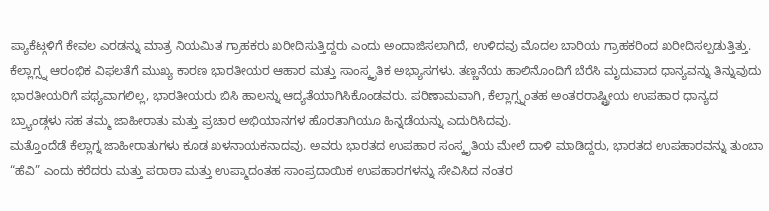ಪ್ಯಾಕೆಟ್ಗಳಿಗೆ ಕೇವಲ ಎರಡನ್ನು ಮಾತ್ರ ನಿಯಮಿತ ಗ್ರಾಹಕರು ಖರೀದಿಸುತ್ತಿದ್ದರು ಎಂದು ಅಂದಾಜಿಸಲಾಗಿದೆ, ಉಳಿದವು ಮೊದಲ ಬಾರಿಯ ಗ್ರಾಹಕರಿಂದ ಖರೀದಿಸಲ್ಪಡುತ್ತಿತ್ತು.
ಕೆಲ್ಲಾಗ್ಸ್ನ ಆರಂಭಿಕ ವಿಫಲತೆಗೆ ಮುಖ್ಯ ಕಾರಣ ಭಾರತೀಯರ ಆಹಾರ ಮತ್ತು ಸಾಂಸ್ಕೃತಿಕ ಅಭ್ಯಾಸಗಳು. ತಣ್ಣನೆಯ ಹಾಲಿನೊಂದಿಗೆ ಬೆರೆಸಿ ಮೃದುವಾದ ಧಾನ್ಯವನ್ನು ತಿನ್ನುವುದು ಭಾರತೀಯರಿಗೆ ಪಥ್ಯವಾಗಲಿಲ್ಲ, ಭಾರತೀಯರು ಬಿಸಿ ಹಾಲನ್ನು ಆದ್ಯತೆಯಾಗಿಸಿಕೊಂಡವರು. ಪರಿಣಾಮವಾಗಿ, ಕೆಲ್ಲಾಗ್ಸ್ನಂತಹ ಅಂತರರಾಷ್ಟ್ರೀಯ ಉಪಹಾರ ಧಾನ್ಯದ ಬ್ರ್ಯಾಂಡ್ಗಳು ಸಹ ತಮ್ಮ ಜಾಹೀರಾತು ಮತ್ತು ಪ್ರಚಾರ ಅಭಿಯಾನಗಳ ಹೊರತಾಗಿಯೂ ಹಿನ್ನಡೆಯನ್ನು ಎದುರಿಸಿದವು.
ಮತ್ತೊಂದೆಡೆ ಕೆಲ್ಲಾಗ್ನ ಜಾಹೀರಾತುಗಳು ಕೂಡ ಖಳನಾಯಕನಾದವು. ಅವರು ಭಾರತದ ಉಪಹಾರ ಸಂಸ್ಕೃತಿಯ ಮೇಲೆ ದಾಳಿ ಮಾಡಿದ್ದರು, ಭಾರತದ ಉಪಹಾರವನ್ನು ತುಂಬಾ “ಹೆವಿ” ಎಂದು ಕರೆದರು ಮತ್ತು ಪರಾಠಾ ಮತ್ತು ಉಪ್ಮಾದಂತಹ ಸಾಂಪ್ರದಾಯಿಕ ಉಪಹಾರಗಳನ್ನು ಸೇವಿಸಿದ ನಂತರ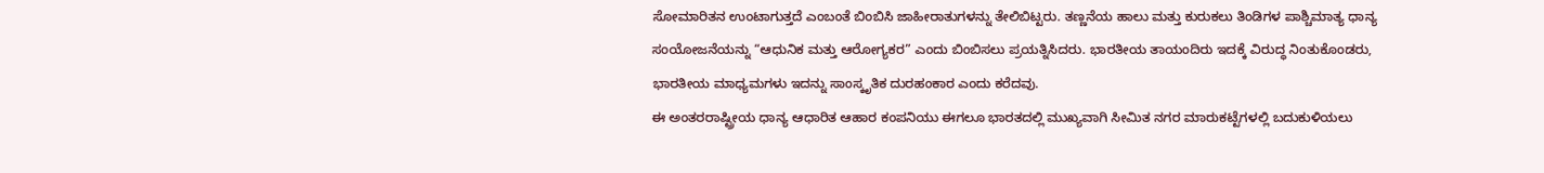ಸೋಮಾರಿತನ ಉಂಟಾಗುತ್ತದೆ ಎಂಬಂತೆ ಬಿಂಬಿಸಿ ಜಾಹೀರಾತುಗಳನ್ನು ತೇಲಿಬಿಟ್ಟರು. ತಣ್ಣನೆಯ ಹಾಲು ಮತ್ತು ಕುರುಕಲು ತಿಂಡಿಗಳ ಪಾಶ್ಚಿಮಾತ್ಯ ಧಾನ್ಯ ಸಂಯೋಜನೆಯನ್ನು “ಆಧುನಿಕ ಮತ್ತು ಆರೋಗ್ಯಕರ” ಎಂದು ಬಿಂಬಿಸಲು ಪ್ರಯತ್ನಿಸಿದರು. ಭಾರತೀಯ ತಾಯಂದಿರು ಇದಕ್ಕೆ ವಿರುದ್ಧ ನಿಂತುಕೊಂಡರು, ಭಾರತೀಯ ಮಾಧ್ಯಮಗಳು ಇದನ್ನು ಸಾಂಸ್ಕೃತಿಕ ದುರಹಂಕಾರ ಎಂದು ಕರೆದವು.
ಈ ಅಂತರರಾಷ್ಟ್ರೀಯ ಧಾನ್ಯ ಆಧಾರಿತ ಆಹಾರ ಕಂಪನಿಯು ಈಗಲೂ ಭಾರತದಲ್ಲಿ ಮುಖ್ಯವಾಗಿ ಸೀಮಿತ ನಗರ ಮಾರುಕಟ್ಟೆಗಳಲ್ಲಿ ಬದುಕುಳಿಯಲು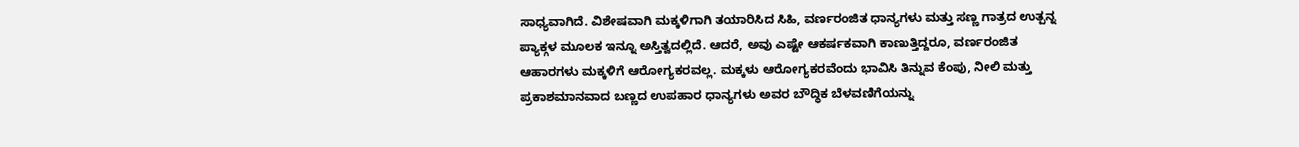ಸಾಧ್ಯವಾಗಿದೆ. ವಿಶೇಷವಾಗಿ ಮಕ್ಕಳಿಗಾಗಿ ತಯಾರಿಸಿದ ಸಿಹಿ, ವರ್ಣರಂಜಿತ ಧಾನ್ಯಗಳು ಮತ್ತು ಸಣ್ಣ ಗಾತ್ರದ ಉತ್ಪನ್ನ ಪ್ಯಾಕ್ಗಳ ಮೂಲಕ ಇನ್ನೂ ಅಸ್ತಿತ್ವದಲ್ಲಿದೆ. ಆದರೆ, ಅವು ಎಷ್ಟೇ ಆಕರ್ಷಕವಾಗಿ ಕಾಣುತ್ತಿದ್ದರೂ, ವರ್ಣರಂಜಿತ ಆಹಾರಗಳು ಮಕ್ಕಳಿಗೆ ಆರೋಗ್ಯಕರವಲ್ಲ. ಮಕ್ಕಳು ಆರೋಗ್ಯಕರವೆಂದು ಭಾವಿಸಿ ತಿನ್ನುವ ಕೆಂಪು, ನೀಲಿ ಮತ್ತು ಪ್ರಕಾಶಮಾನವಾದ ಬಣ್ಣದ ಉಪಹಾರ ಧಾನ್ಯಗಳು ಅವರ ಬೌದ್ಧಿಕ ಬೆಳವಣಿಗೆಯನ್ನು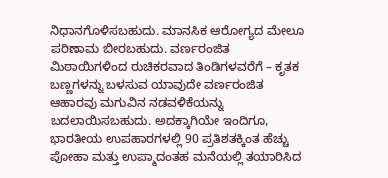ನಿಧಾನಗೊಳಿಸಬಹುದು. ಮಾನಸಿಕ ಆರೋಗ್ಯದ ಮೇಲೂ ಪರಿಣಾಮ ಬೀರಬಹುದು. ವರ್ಣರಂಜಿತ ಮಿಠಾಯಿಗಳಿಂದ ರುಚಿಕರವಾದ ತಿಂಡಿಗಳವರೆಗೆ – ಕೃತಕ ಬಣ್ಣಗಳನ್ನು ಬಳಸುವ ಯಾವುದೇ ವರ್ಣರಂಜಿತ ಆಹಾರವು ಮಗುವಿನ ನಡವಳಿಕೆಯನ್ನು ಬದಲಾಯಿಸಬಹುದು. ಅದಕ್ಕಾಗಿಯೇ ಇಂದಿಗೂ, ಭಾರತೀಯ ಉಪಹಾರಗಳಲ್ಲಿ 90 ಪ್ರತಿಶತಕ್ಕಿಂತ ಹೆಚ್ಚು ಪೋಹಾ ಮತ್ತು ಉಪ್ಮಾದಂತಹ ಮನೆಯಲ್ಲಿ ತಯಾರಿಸಿದ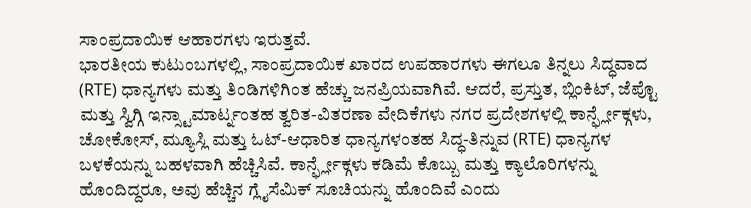ಸಾಂಪ್ರದಾಯಿಕ ಆಹಾರಗಳು ಇರುತ್ತವೆ.
ಭಾರತೀಯ ಕುಟುಂಬಗಳಲ್ಲಿ, ಸಾಂಪ್ರದಾಯಿಕ ಖಾರದ ಉಪಹಾರಗಳು ಈಗಲೂ ತಿನ್ನಲು ಸಿದ್ಧವಾದ (RTE) ಧಾನ್ಯಗಳು ಮತ್ತು ತಿಂಡಿಗಳಿಗಿಂತ ಹೆಚ್ಚು ಜನಪ್ರಿಯವಾಗಿವೆ. ಆದರೆ, ಪ್ರಸ್ತುತ, ಬ್ಲಿಂಕಿಟ್, ಜೆಪ್ಟೊ ಮತ್ತು ಸ್ವಿಗ್ಗಿ ಇನ್ಸ್ಟಾಮಾರ್ಟ್ನಂತಹ ತ್ವರಿತ-ವಿತರಣಾ ವೇದಿಕೆಗಳು ನಗರ ಪ್ರದೇಶಗಳಲ್ಲಿ ಕಾರ್ನ್ಫ್ಲೇಕ್ಗಳು, ಚೋಕೋಸ್, ಮ್ಯೂಸ್ಲಿ ಮತ್ತು ಓಟ್-ಆಧಾರಿತ ಧಾನ್ಯಗಳಂತಹ ಸಿದ್ಧ-ತಿನ್ನುವ (RTE) ಧಾನ್ಯಗಳ ಬಳಕೆಯನ್ನು ಬಹಳವಾಗಿ ಹೆಚ್ಚಿಸಿವೆ. ಕಾರ್ನ್ಫ್ಲೇಕ್ಗಳು ಕಡಿಮೆ ಕೊಬ್ಬು ಮತ್ತು ಕ್ಯಾಲೊರಿಗಳನ್ನು ಹೊಂದಿದ್ದರೂ, ಅವು ಹೆಚ್ಚಿನ ಗ್ಲೈಸೆಮಿಕ್ ಸೂಚಿಯನ್ನು ಹೊಂದಿವೆ ಎಂದು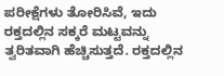ಪರೀಕ್ಷೆಗಳು ತೋರಿಸಿವೆ, ಇದು ರಕ್ತದಲ್ಲಿನ ಸಕ್ಕರೆ ಮಟ್ಟವನ್ನು ತ್ವರಿತವಾಗಿ ಹೆಚ್ಚಿಸುತ್ತದೆ. ರಕ್ತದಲ್ಲಿನ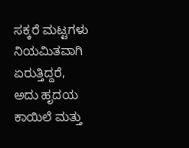ಸಕ್ಕರೆ ಮಟ್ಟಗಳು ನಿಯಮಿತವಾಗಿ ಏರುತ್ತಿದ್ದರೆ, ಅದು ಹೃದಯ ಕಾಯಿಲೆ ಮತ್ತು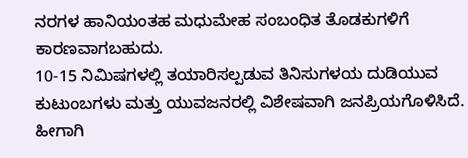ನರಗಳ ಹಾನಿಯಂತಹ ಮಧುಮೇಹ ಸಂಬಂಧಿತ ತೊಡಕುಗಳಿಗೆ ಕಾರಣವಾಗಬಹುದು.
10-15 ನಿಮಿಷಗಳಲ್ಲಿ ತಯಾರಿಸಲ್ಪಡುವ ತಿನಿಸುಗಳಯ ದುಡಿಯುವ ಕುಟುಂಬಗಳು ಮತ್ತು ಯುವಜನರಲ್ಲಿ ವಿಶೇಷವಾಗಿ ಜನಪ್ರಿಯಗೊಳಿಸಿದೆ. ಹೀಗಾಗಿ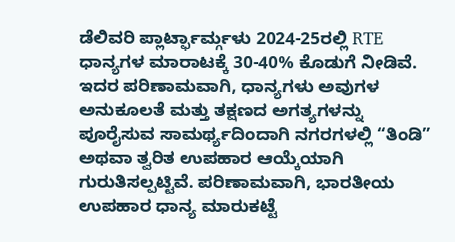ಡೆಲಿವರಿ ಪ್ಲಾರ್ಟ್ಫಾರ್ಮ್ಗಳು 2024-25ರಲ್ಲಿ RTE ಧಾನ್ಯಗಳ ಮಾರಾಟಕ್ಕೆ 30-40% ಕೊಡುಗೆ ನೀಡಿವೆ. ಇದರ ಪರಿಣಾಮವಾಗಿ, ಧಾನ್ಯಗಳು ಅವುಗಳ ಅನುಕೂಲತೆ ಮತ್ತು ತಕ್ಷಣದ ಅಗತ್ಯಗಳನ್ನು ಪೂರೈಸುವ ಸಾಮರ್ಥ್ಯದಿಂದಾಗಿ ನಗರಗಳಲ್ಲಿ “ತಿಂಡಿ” ಅಥವಾ ತ್ವರಿತ ಉಪಹಾರ ಆಯ್ಕೆಯಾಗಿ ಗುರುತಿಸಲ್ಪಟ್ಟಿವೆ. ಪರಿಣಾಮವಾಗಿ, ಭಾರತೀಯ ಉಪಹಾರ ಧಾನ್ಯ ಮಾರುಕಟ್ಟೆ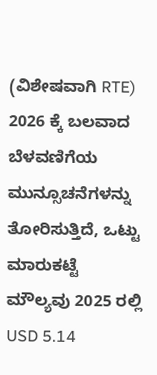(ವಿಶೇಷವಾಗಿ RTE) 2026 ಕ್ಕೆ ಬಲವಾದ ಬೆಳವಣಿಗೆಯ ಮುನ್ಸೂಚನೆಗಳನ್ನು ತೋರಿಸುತ್ತಿದೆ, ಒಟ್ಟು ಮಾರುಕಟ್ಟೆ ಮೌಲ್ಯವು 2025 ರಲ್ಲಿ USD 5.14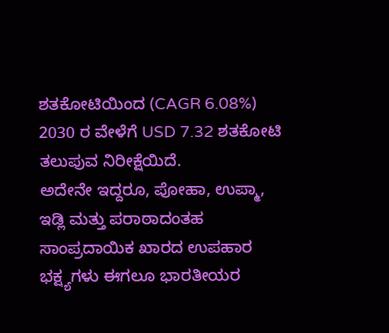ಶತಕೋಟಿಯಿಂದ (CAGR 6.08%) 2030 ರ ವೇಳೆಗೆ USD 7.32 ಶತಕೋಟಿ ತಲುಪುವ ನಿರೀಕ್ಷೆಯಿದೆ.
ಅದೇನೇ ಇದ್ದರೂ, ಪೋಹಾ, ಉಪ್ಮಾ, ಇಡ್ಲಿ ಮತ್ತು ಪರಾಠಾದಂತಹ ಸಾಂಪ್ರದಾಯಿಕ ಖಾರದ ಉಪಹಾರ ಭಕ್ಷ್ಯಗಳು ಈಗಲೂ ಭಾರತೀಯರ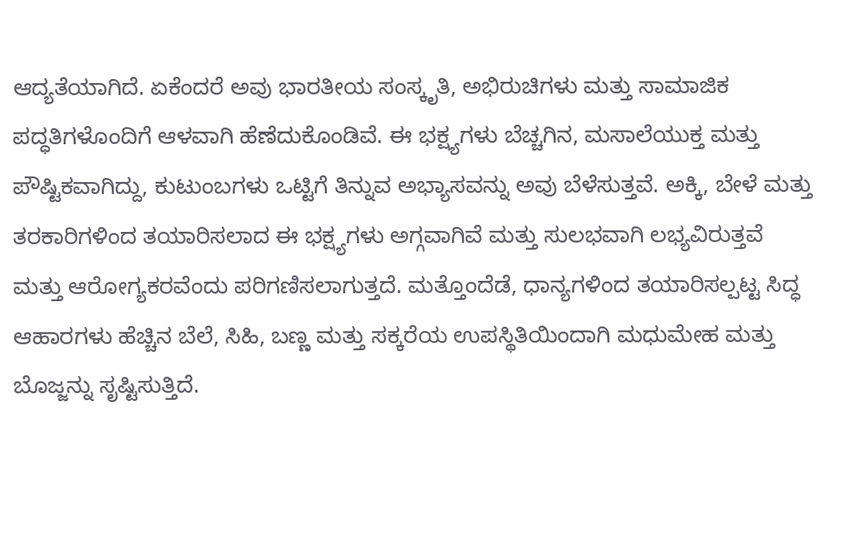ಆದ್ಯತೆಯಾಗಿದೆ. ಏಕೆಂದರೆ ಅವು ಭಾರತೀಯ ಸಂಸ್ಕೃತಿ, ಅಭಿರುಚಿಗಳು ಮತ್ತು ಸಾಮಾಜಿಕ ಪದ್ಧತಿಗಳೊಂದಿಗೆ ಆಳವಾಗಿ ಹೆಣೆದುಕೊಂಡಿವೆ. ಈ ಭಕ್ಷ್ಯಗಳು ಬೆಚ್ಚಗಿನ, ಮಸಾಲೆಯುಕ್ತ ಮತ್ತು ಪೌಷ್ಟಿಕವಾಗಿದ್ದು, ಕುಟುಂಬಗಳು ಒಟ್ಟಿಗೆ ತಿನ್ನುವ ಅಭ್ಯಾಸವನ್ನು ಅವು ಬೆಳೆಸುತ್ತವೆ. ಅಕ್ಕಿ, ಬೇಳೆ ಮತ್ತು ತರಕಾರಿಗಳಿಂದ ತಯಾರಿಸಲಾದ ಈ ಭಕ್ಷ್ಯಗಳು ಅಗ್ಗವಾಗಿವೆ ಮತ್ತು ಸುಲಭವಾಗಿ ಲಭ್ಯವಿರುತ್ತವೆ ಮತ್ತು ಆರೋಗ್ಯಕರವೆಂದು ಪರಿಗಣಿಸಲಾಗುತ್ತದೆ. ಮತ್ತೊಂದೆಡೆ, ಧಾನ್ಯಗಳಿಂದ ತಯಾರಿಸಲ್ಪಟ್ಟ ಸಿದ್ಧ ಆಹಾರಗಳು ಹೆಚ್ಚಿನ ಬೆಲೆ, ಸಿಹಿ, ಬಣ್ಣ ಮತ್ತು ಸಕ್ಕರೆಯ ಉಪಸ್ಥಿತಿಯಿಂದಾಗಿ ಮಧುಮೇಹ ಮತ್ತು ಬೊಜ್ಜನ್ನು ಸೃಷ್ಟಿಸುತ್ತಿದೆ.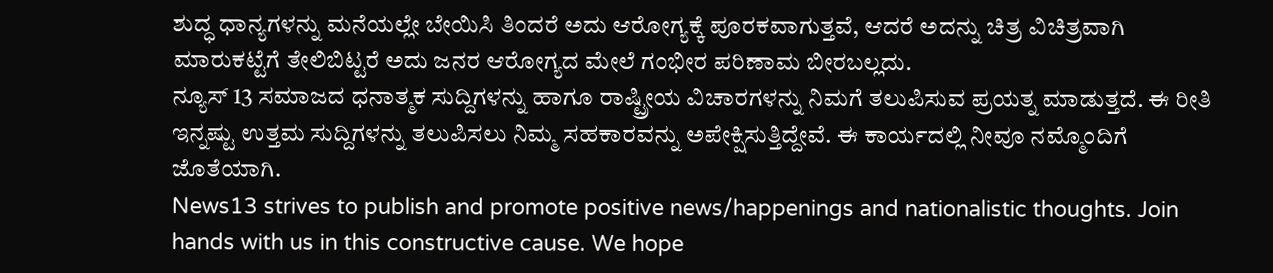ಶುದ್ಧ ಧಾನ್ಯಗಳನ್ನು ಮನೆಯಲ್ಲೇ ಬೇಯಿಸಿ ತಿಂದರೆ ಅದು ಆರೋಗ್ಯಕ್ಕೆ ಪೂರಕವಾಗುತ್ತವೆ, ಆದರೆ ಅದನ್ನು ಚಿತ್ರ ವಿಚಿತ್ರವಾಗಿ ಮಾರುಕಟ್ಟೆಗೆ ತೇಲಿಬಿಟ್ಟರೆ ಅದು ಜನರ ಆರೋಗ್ಯದ ಮೇಲೆ ಗಂಭೀರ ಪರಿಣಾಮ ಬೀರಬಲ್ಲದು.
ನ್ಯೂಸ್ 13 ಸಮಾಜದ ಧನಾತ್ಮಕ ಸುದ್ದಿಗಳನ್ನು ಹಾಗೂ ರಾಷ್ಟ್ರೀಯ ವಿಚಾರಗಳನ್ನು ನಿಮಗೆ ತಲುಪಿಸುವ ಪ್ರಯತ್ನ ಮಾಡುತ್ತದೆ. ಈ ರೀತಿ ಇನ್ನಷ್ಟು ಉತ್ತಮ ಸುದ್ದಿಗಳನ್ನು ತಲುಪಿಸಲು ನಿಮ್ಮ ಸಹಕಾರವನ್ನು ಅಪೇಕ್ಷಿಸುತ್ತಿದ್ದೇವೆ. ಈ ಕಾರ್ಯದಲ್ಲಿ ನೀವೂ ನಮ್ಮೊಂದಿಗೆ ಜೊತೆಯಾಗಿ.
News13 strives to publish and promote positive news/happenings and nationalistic thoughts. Join hands with us in this constructive cause. We hope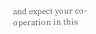and expect your co-operation in this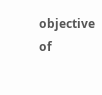objective of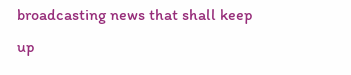broadcasting news that shall keep up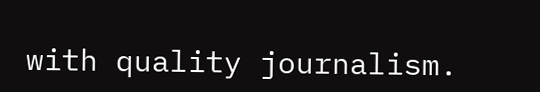with quality journalism.